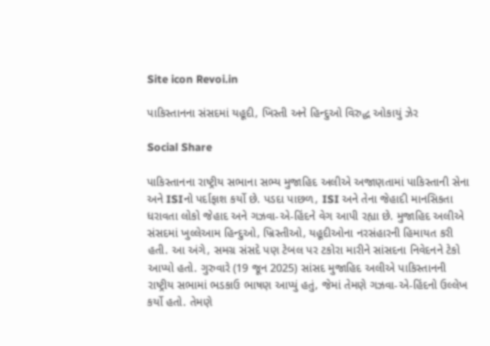Site icon Revoi.in

પાકિસ્તાનના સંસદમાં યહૂદી, ખિસ્તી અને હિન્દુઓ વિરુદ્ધ ઓકાયું ઝેર

Social Share

પાકિસ્તાનના રાષ્ટ્રીય સભાના સભ્ય મુજાહિદ અલીએ અજાણતામાં પાકિસ્તાની સેના અને ISIનો પર્દાફાશ કર્યો છે. પડદા પાછળ, ISI અને તેના જેહાદી માનસિકતા ધરાવતા લોકો જેહાદ અને ગઝવા-એ-હિંદને વેગ આપી રહ્યા છે. મુજાહિદ અલીએ સંસદમાં ખુલ્લેઆમ હિન્દુઓ, ખ્રિસ્તીઓ, યહૂદીઓના નરસંહારની હિમાયત કરી  હતી. આ અંગે, સમગ્ર સંસદે પણ ટેબલ પર ટકોરા મારીને સાંસદના નિવેદનને ટેકો આપ્યો હતો. ગુરુવારે (19 જૂન 2025) સાંસદ મુજાહિદ અલીએ પાકિસ્તાનની રાષ્ટ્રીય સભામાં ભડકાઉ ભાષણ આપ્યું હતું, જેમાં તેમણે ગઝવા-એ-હિંદનો ઉલ્લેખ કર્યો હતો. તેમણે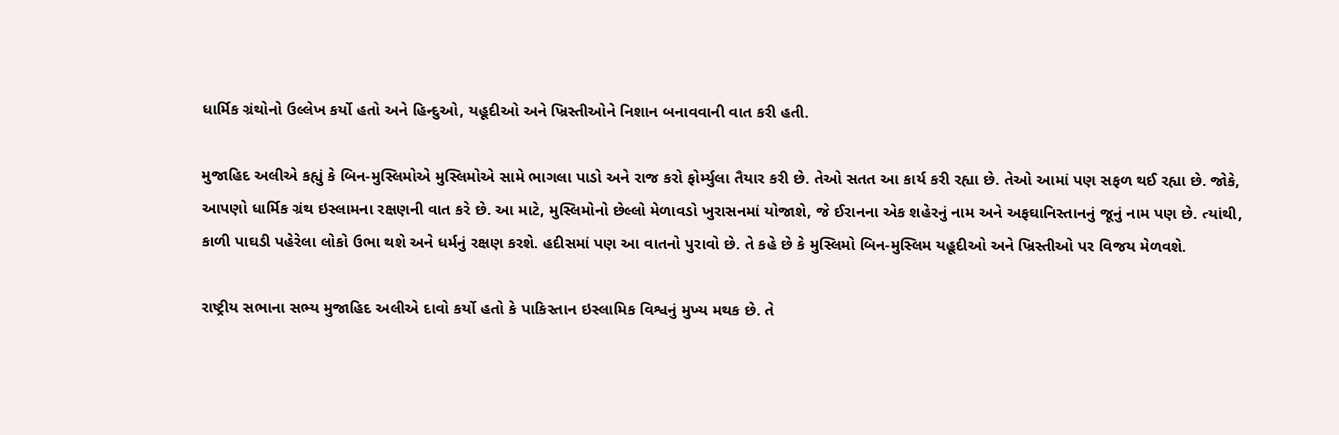ધાર્મિક ગ્રંથોનો ઉલ્લેખ કર્યો હતો અને હિન્દુઓ, યહૂદીઓ અને ખ્રિસ્તીઓને નિશાન બનાવવાની વાત કરી હતી.

મુજાહિદ અલીએ કહ્યું કે બિન-મુસ્લિમોએ મુસ્લિમોએ સામે ભાગલા પાડો અને રાજ કરો ફોર્મ્યુલા તૈયાર કરી છે. તેઓ સતત આ કાર્ય કરી રહ્યા છે. તેઓ આમાં પણ સફળ થઈ રહ્યા છે. જોકે, આપણો ધાર્મિક ગ્રંથ ઇસ્લામના રક્ષણની વાત કરે છે. આ માટે, મુસ્લિમોનો છેલ્લો મેળાવડો ખુરાસનમાં યોજાશે, જે ઈરાનના એક શહેરનું નામ અને અફઘાનિસ્તાનનું જૂનું નામ પણ છે. ત્યાંથી, કાળી પાઘડી પહેરેલા લોકો ઉભા થશે અને ધર્મનું રક્ષણ કરશે. હદીસમાં પણ આ વાતનો પુરાવો છે. તે કહે છે કે મુસ્લિમો બિન-મુસ્લિમ યહૂદીઓ અને ખ્રિસ્તીઓ પર વિજય મેળવશે.

રાષ્ટ્રીય સભાના સભ્ય મુજાહિદ અલીએ દાવો કર્યો હતો કે પાકિસ્તાન ઇસ્લામિક વિશ્વનું મુખ્ય મથક છે. તે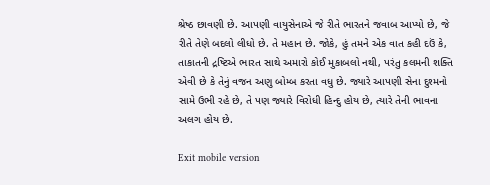શ્રેષ્ઠ છાવણી છે. આપણી વાયુસેનાએ જે રીતે ભારતને જવાબ આપ્યો છે, જે રીતે તેણે બદલો લીધો છે. તે મહાન છે. જોકે, હું તમને એક વાત કહી દઉં કે, તાકાતની દ્રષ્ટિએ ભારત સાથે અમારો કોઈ મુકાબલો નથી, પરંતુ કલમની શક્તિ એવી છે કે તેનું વજન અણુ બોમ્બ કરતા વધુ છે. જ્યારે આપણી સેના દુશ્મનો સામે ઉભી રહે છે, તે પણ જ્યારે વિરોધી હિન્દુ હોય છે, ત્યારે તેની ભાવના અલગ હોય છે.

Exit mobile version